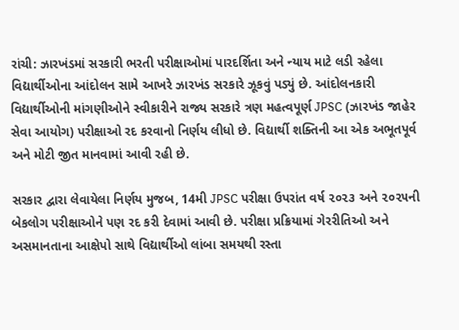રાંચી: ઝારખંડમાં સરકારી ભરતી પરીક્ષાઓમાં પારદર્શિતા અને ન્યાય માટે લડી રહેલા વિદ્યાર્થીઓના આંદોલન સામે આખરે ઝારખંડ સરકારે ઝૂકવું પડ્યું છે. આંદોલનકારી વિદ્યાર્થીઓની માંગણીઓને સ્વીકારીને રાજ્ય સરકારે ત્રણ મહત્વપૂર્ણ JPSC (ઝારખંડ જાહેર સેવા આયોગ) પરીક્ષાઓ રદ કરવાનો નિર્ણય લીધો છે. વિદ્યાર્થી શક્તિની આ એક અભૂતપૂર્વ અને મોટી જીત માનવામાં આવી રહી છે.

સરકાર દ્વારા લેવાયેલા નિર્ણય મુજબ, 14મી JPSC પરીક્ષા ઉપરાંત વર્ષ ૨૦૨૩ અને ૨૦૨૫ની બેકલોગ પરીક્ષાઓને પણ રદ કરી દેવામાં આવી છે. પરીક્ષા પ્રક્રિયામાં ગેરરીતિઓ અને અસમાનતાના આક્ષેપો સાથે વિદ્યાર્થીઓ લાંબા સમયથી રસ્તા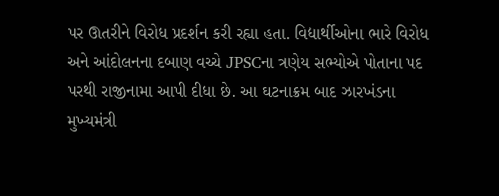પર ઊતરીને વિરોધ પ્રદર્શન કરી રહ્યા હતા. વિદ્યાર્થીઓના ભારે વિરોધ અને આંદોલનના દબાણ વચ્ચે JPSCના ત્રણેય સભ્યોએ પોતાના પદ પરથી રાજીનામા આપી દીધા છે. આ ઘટનાક્રમ બાદ ઝારખંડના મુખ્યમંત્રી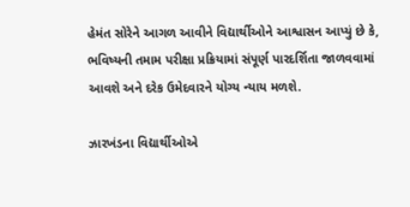હેમંત સોરેને આગળ આવીને વિદ્યાર્થીઓને આશ્વાસન આપ્યું છે કે, ભવિષ્યની તમામ પરીક્ષા પ્રક્રિયામાં સંપૂર્ણ પારદર્શિતા જાળવવામાં આવશે અને દરેક ઉમેદવારને યોગ્ય ન્યાય મળશે.

ઝારખંડના વિદ્યાર્થીઓએ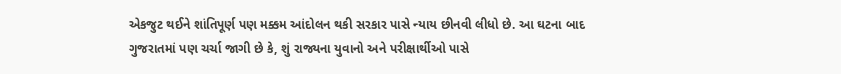એકજુટ થઈને શાંતિપૂર્ણ પણ મક્કમ આંદોલન થકી સરકાર પાસે ન્યાય છીનવી લીધો છે. આ ઘટના બાદ ગુજરાતમાં પણ ચર્ચા જાગી છે કે, શું રાજ્યના યુવાનો અને પરીક્ષાર્થીઓ પાસે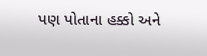પણ પોતાના હક્કો અને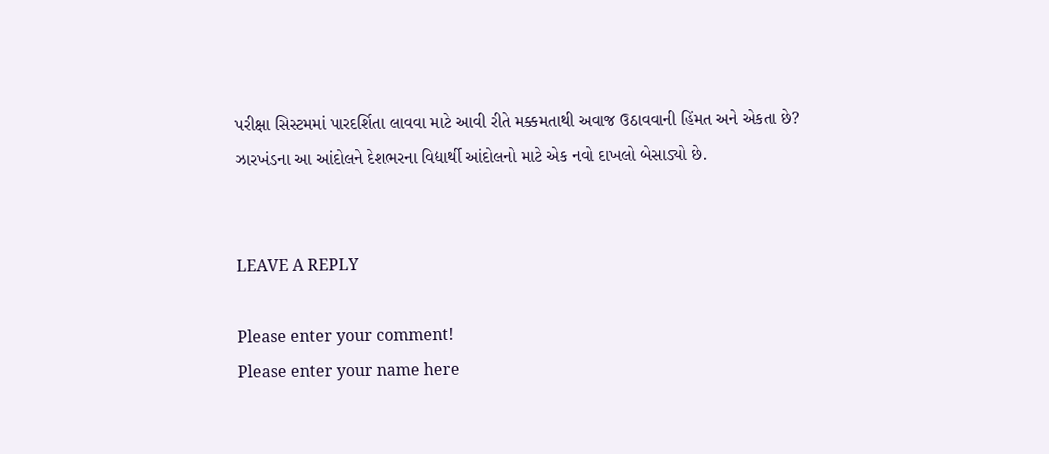પરીક્ષા સિસ્ટમમાં પારદર્શિતા લાવવા માટે આવી રીતે મક્કમતાથી અવાજ ઉઠાવવાની હિંમત અને એકતા છે? ઝારખંડના આ આંદોલને દેશભરના વિદ્યાર્થી આંદોલનો માટે એક નવો દાખલો બેસાડ્યો છે.


LEAVE A REPLY

Please enter your comment!
Please enter your name here